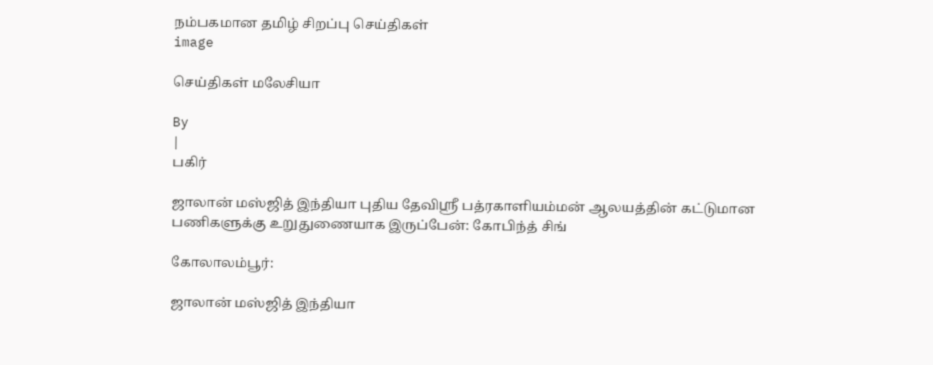நம்பகமான தமிழ் சிறப்பு செய்திகள்
image

செய்திகள் மலேசியா

By
|
பகிர்

ஜாலான் மஸ்ஜித் இந்தியா புதிய தேவிஶ்ரீ பத்ரகாளியம்மன் ஆலயத்தின் கட்டுமான பணிகளுக்கு உறுதுணையாக இருப்பேன்: கோபிந்த் சிங்

கோலாலம்பூர்:

ஜாலான் மஸ்ஜித் இந்தியா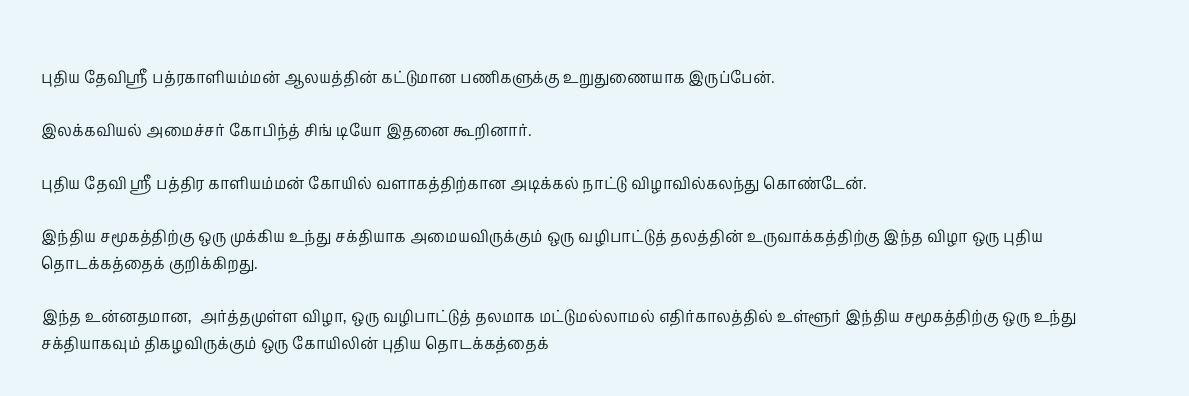புதிய தேவிஶ்ரீ பத்ரகாளியம்மன் ஆலயத்தின் கட்டுமான பணிகளுக்கு உறுதுணையாக இருப்பேன்.

இலக்கவியல் அமைச்சர் கோபிந்த் சிங் டியோ இதனை கூறினார்.

புதிய தேவி ஸ்ரீ பத்திர காளியம்மன் கோயில் வளாகத்திற்கான அடிக்கல் நாட்டு விழாவில்கலந்து கொண்டேன்.

இந்திய சமூகத்திற்கு ஒரு முக்கிய உந்து சக்தியாக அமையவிருக்கும் ஒரு வழிபாட்டுத் தலத்தின் உருவாக்கத்திற்கு இந்த விழா ஒரு புதிய தொடக்கத்தைக் குறிக்கிறது.

இந்த உன்னதமான,  அர்த்தமுள்ள விழா, ஒரு வழிபாட்டுத் தலமாக மட்டுமல்லாமல் எதிர்காலத்தில் உள்ளூர் இந்திய சமூகத்திற்கு ஒரு உந்து சக்தியாகவும் திகழவிருக்கும் ஒரு கோயிலின் புதிய தொடக்கத்தைக்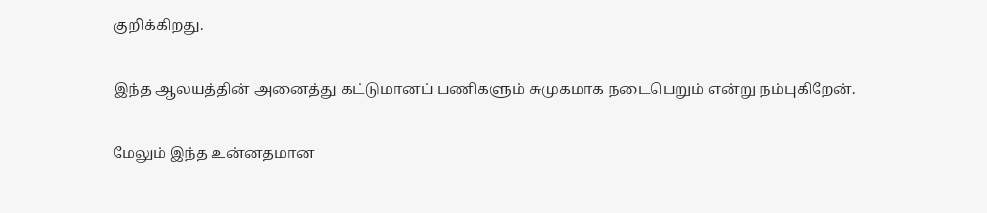குறிக்கிறது.

இந்த ஆலயத்தின் அனைத்து கட்டுமானப் பணிகளும் சுமுகமாக நடைபெறும் என்று நம்புகிறேன்.

மேலும் இந்த உன்னதமான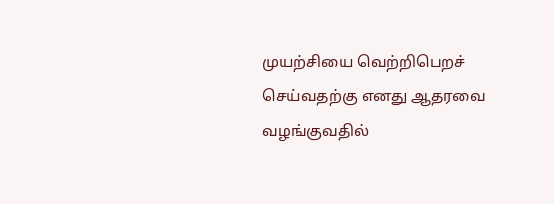முயற்சியை வெற்றிபெறச் செய்வதற்கு எனது ஆதரவை வழங்குவதில்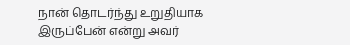நான் தொடர்ந்து உறுதியாக இருப்பேன் என்று அவர்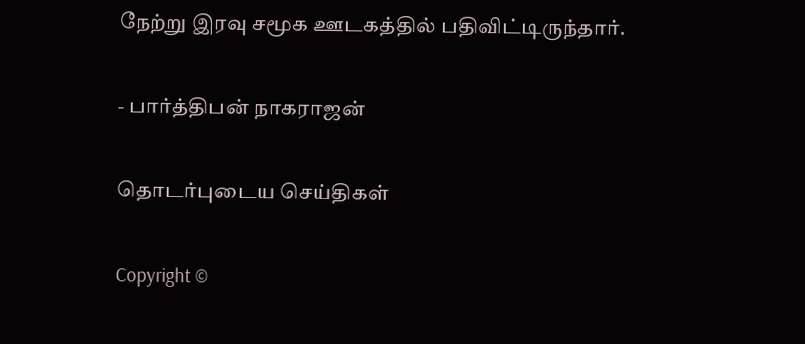நேற்று இரவு சமூக ஊடகத்தில் பதிவிட்டிருந்தார்.

- பார்த்திபன் நாகராஜன்

தொடர்புடைய செய்திகள்

Copyright ©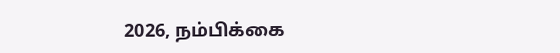2026, நம்பிக்கை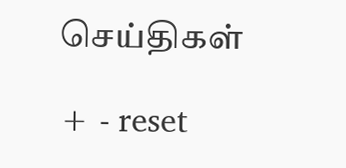செய்திகள்

+ - reset